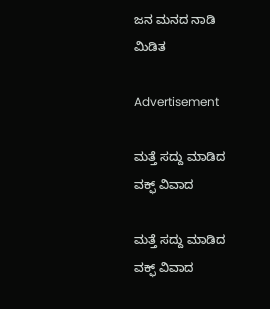ಜನ ಮನದ ನಾಡಿ ಮಿಡಿತ

Advertisement

ಮತ್ತೆ ಸದ್ದು ಮಾಡಿದ ವಕ್ಫ್ ವಿವಾದ

ಮತ್ತೆ ಸದ್ದು ಮಾಡಿದ ವಕ್ಫ್ ವಿವಾದ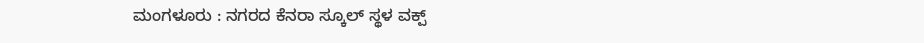ಮಂಗಳೂರು : ನಗರದ ಕೆನರಾ ಸ್ಕೂಲ್ ಸ್ಥಳ ವಕ್ಪ್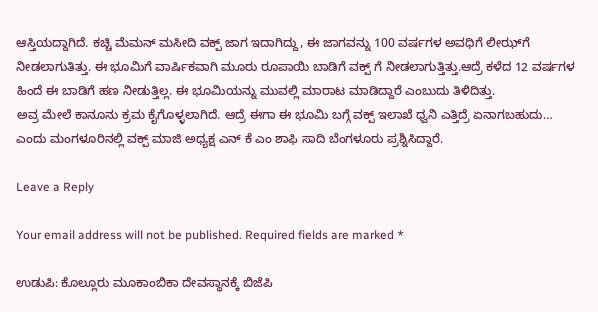ಆಸ್ತಿಯದ್ದಾಗಿದೆ. ಕಚ್ಚಿ ಮೆಮನ್ ಮಸೀದಿ ವಕ್ಪ್ ಜಾಗ ಇದಾಗಿದ್ದು, ಈ ಜಾಗವನ್ನು 100 ವರ್ಷಗಳ ಅವಧಿಗೆ ಲೀಝ್‍ಗೆ ನೀಡಲಾಗುತಿತ್ತು. ಈ ಭೂಮಿಗೆ ವಾರ್ಷಿಕವಾಗಿ ಮೂರು ರೂಪಾಯಿ ಬಾಡಿಗೆ ವಕ್ಪ್ ಗೆ ನೀಡಲಾಗುತ್ತಿತ್ತು.ಆದ್ರೆ ಕಳೆದ 12 ವರ್ಷಗಳ ಹಿಂದೆ ಈ ಬಾಡಿಗೆ ಹಣ ನೀಡುತ್ತಿಲ್ಲ. ಈ ಭೂಮಿಯನ್ನು ಮುವಲ್ಲಿ ಮಾರಾಟ ಮಾಡಿದ್ದಾರೆ ಎಂಬುದು ತಿಳಿದಿತ್ತು.
ಅವ್ರ ಮೇಲೆ ಕಾನೂನು ಕ್ರಮ ಕೈಗೊಳ್ಳಲಾಗಿದೆ. ಆದ್ರೆ ಈಗಾ ಈ ಭೂಮಿ ಬಗ್ಗೆ ವಕ್ಪ್ ಇಲಾಖೆ ಧ್ವನಿ ಎತ್ತಿದ್ರೆ ಏನಾಗಬಹುದು… ಎಂದು ಮಂಗಳೂರಿನಲ್ಲಿ ವಕ್ಪ್ ಮಾಜಿ ಅಧ್ಯಕ್ಷ ಎನ್ ಕೆ ಎಂ ಶಾಫಿ ಸಾದಿ ಬೆಂಗಳೂರು ಪ್ರಶ್ನಿಸಿದ್ದಾರೆ.

Leave a Reply

Your email address will not be published. Required fields are marked *

ಉಡುಪಿ: ಕೊಲ್ಲೂರು ಮೂಕಾಂಬಿಕಾ ದೇವಸ್ಥಾನಕ್ಕೆ ಬಿಜೆಪಿ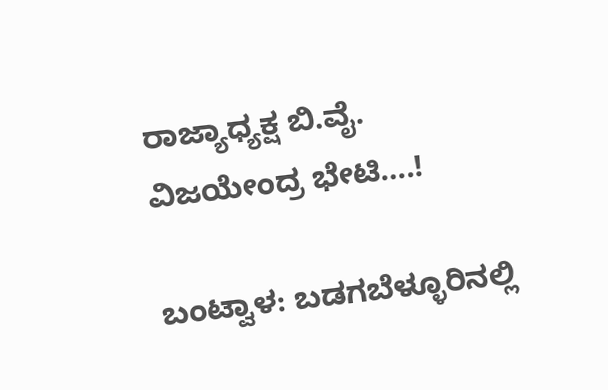ರಾಜ್ಯಾಧ್ಯಕ್ಷ ಬಿ.ವೈ. ವಿಜಯೇಂದ್ರ ಭೇಟಿ….!

ಬಂಟ್ವಾಳ: ಬಡಗಬೆಳ್ಳೂರಿನಲ್ಲಿ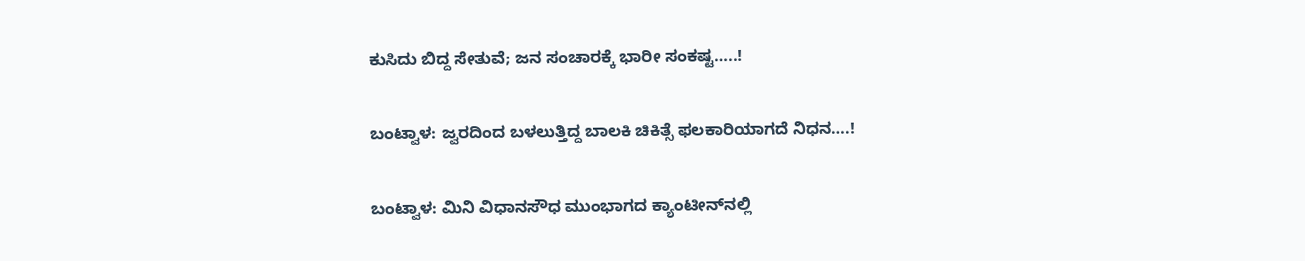ಕುಸಿದು ಬಿದ್ದ ಸೇತುವೆ; ಜನ ಸಂಚಾರಕ್ಕೆ ಭಾರೀ ಸಂಕಷ್ಟ…..!

ಬಂಟ್ವಾಳ: ಜ್ವರದಿಂದ ಬಳಲುತ್ತಿದ್ದ ಬಾಲಕಿ ಚಿಕಿತ್ಸೆ ಫಲಕಾರಿಯಾಗದೆ ನಿಧನ….!

ಬಂಟ್ವಾಳ: ಮಿನಿ ವಿಧಾನಸೌಧ ಮುಂಭಾಗದ ಕ್ಯಾಂಟೀನ್‌ನಲ್ಲಿ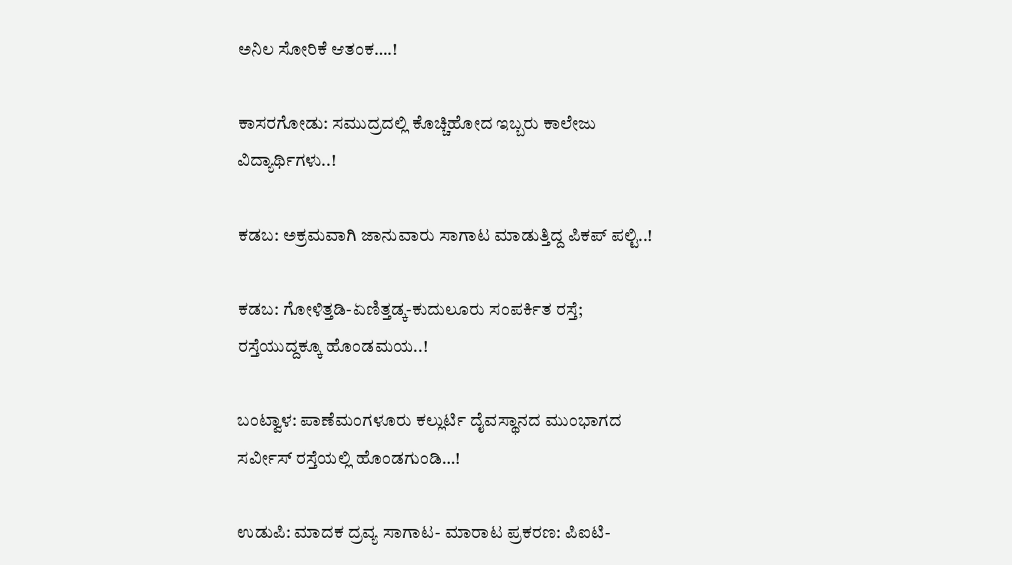ಅನಿಲ ಸೋರಿಕೆ ಆತಂಕ….!

ಕಾಸರಗೋಡು: ಸಮುದ್ರದಲ್ಲಿ ಕೊಚ್ಚಿಹೋದ ಇಬ್ಬರು ಕಾಲೇಜು ವಿದ್ಯಾರ್ಥಿಗಳು..!

ಕಡಬ: ಅಕ್ರಮವಾಗಿ ಜಾನುವಾರು ಸಾಗಾಟ ಮಾಡುತ್ತಿದ್ದ ಪಿಕಪ್ ಪಲ್ಟಿ..!

ಕಡಬ: ಗೋಳಿತ್ತಡಿ-ಏಣಿತ್ತಡ್ಕ-ಕುದುಲೂರು ಸಂಪರ್ಕಿತ ರಸ್ತೆ; ರಸ್ತೆಯುದ್ದಕ್ಕೂ ಹೊಂಡಮಯ..!

ಬಂಟ್ವಾಳ: ಪಾಣೆಮಂಗಳೂರು ಕಲ್ಲುರ್ಟಿ ದೈವಸ್ಥಾನದ ಮುಂಭಾಗದ ಸರ್ವೀಸ್ ರಸ್ತೆಯಲ್ಲಿ ಹೊಂಡಗುಂಡಿ…!

ಉಡುಪಿ: ಮಾದಕ ದ್ರವ್ಯ ಸಾಗಾಟ- ಮಾರಾಟ ಪ್ರಕರಣ: ಪಿಐಟಿ-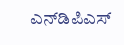ಎನ್‌ಡಿಪಿಎಸ್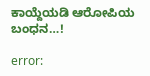ಕಾಯ್ದೆಯಡಿ ಆರೋಪಿಯ ಬಂಧನ…!

error: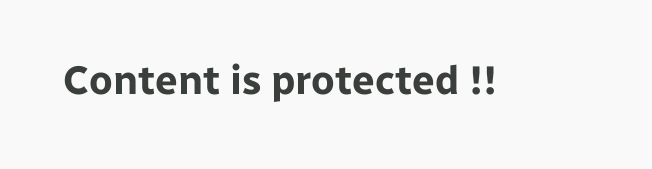Content is protected !!